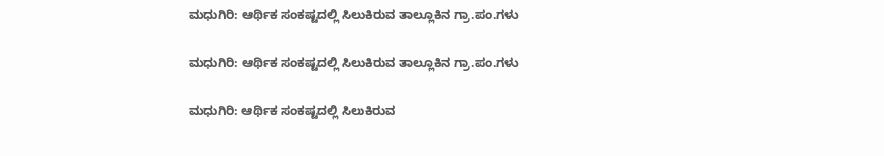ಮಧುಗಿರಿ: ಆರ್ಥಿಕ ಸಂಕಷ್ಟದಲ್ಲಿ ಸಿಲುಕಿರುವ ತಾಲ್ಲೂಕಿನ ಗ್ರಾ.ಪಂ.ಗಳು

ಮಧುಗಿರಿ: ಆರ್ಥಿಕ ಸಂಕಷ್ಟದಲ್ಲಿ ಸಿಲುಕಿರುವ ತಾಲ್ಲೂಕಿನ ಗ್ರಾ.ಪಂ.ಗಳು

ಮಧುಗಿರಿ: ಆರ್ಥಿಕ ಸಂಕಷ್ಟದಲ್ಲಿ ಸಿಲುಕಿರುವ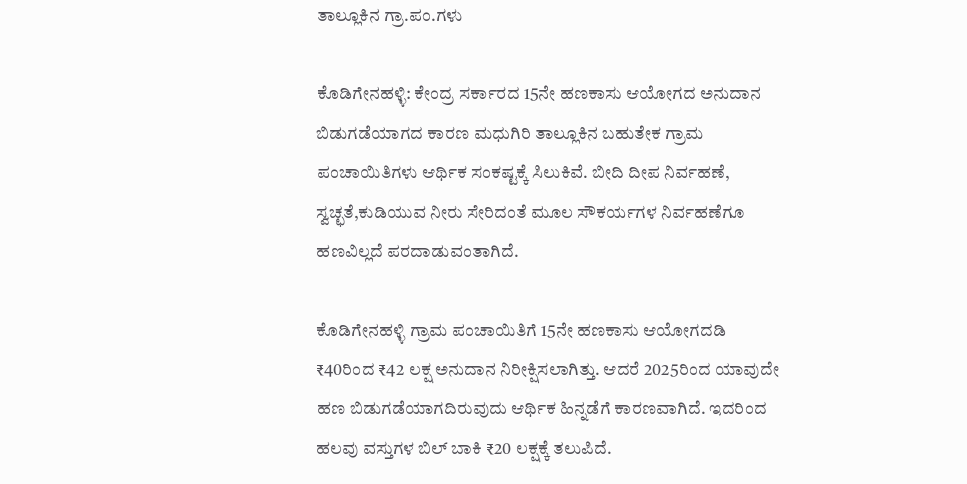ತಾಲ್ಲೂಕಿನ ಗ್ರಾ.ಪಂ.ಗಳು

ಕೊಡಿಗೇನಹಳ್ಳಿ: ಕೇಂದ್ರ ಸರ್ಕಾರದ 15ನೇ ಹಣಕಾಸು ಆಯೋಗದ ಅನುದಾನ ಬಿಡುಗಡೆಯಾಗದ ಕಾರಣ ಮಧುಗಿರಿ ತಾಲ್ಲೂಕಿನ ಬಹುತೇಕ ಗ್ರಾಮ ಪಂಚಾಯಿತಿಗಳು ಆರ್ಥಿಕ ಸಂಕಷ್ಟಕ್ಕೆ ಸಿಲುಕಿವೆ. ಬೀದಿ ದೀಪ ನಿರ್ವಹಣೆ, ಸ್ವಚ್ಛತೆ,ಕುಡಿಯುವ ನೀರು ಸೇರಿದಂತೆ ಮೂಲ ಸೌಕರ್ಯಗಳ ನಿರ್ವಹಣೆಗೂ ಹಣವಿಲ್ಲದೆ ಪರದಾಡುವಂತಾಗಿದೆ.

ಕೊಡಿಗೇನಹಳ್ಳಿ ಗ್ರಾಮ ಪಂಚಾಯಿತಿಗೆ 15ನೇ ಹಣಕಾಸು ಆಯೋಗದಡಿ ₹40ರಿಂದ ₹42 ಲಕ್ಷ ಅನುದಾನ ನಿರೀಕ್ಷಿಸಲಾಗಿತ್ತು. ಆದರೆ 2025ರಿಂದ ಯಾವುದೇ ಹಣ ಬಿಡುಗಡೆಯಾಗದಿರುವುದು ಆರ್ಥಿಕ ಹಿನ್ನಡೆಗೆ ಕಾರಣವಾಗಿದೆ. ಇದರಿಂದ ಹಲವು ವಸ್ತುಗಳ ಬಿಲ್ ಬಾಕಿ ₹20 ಲಕ್ಷಕ್ಕೆ ತಲುಪಿದೆ.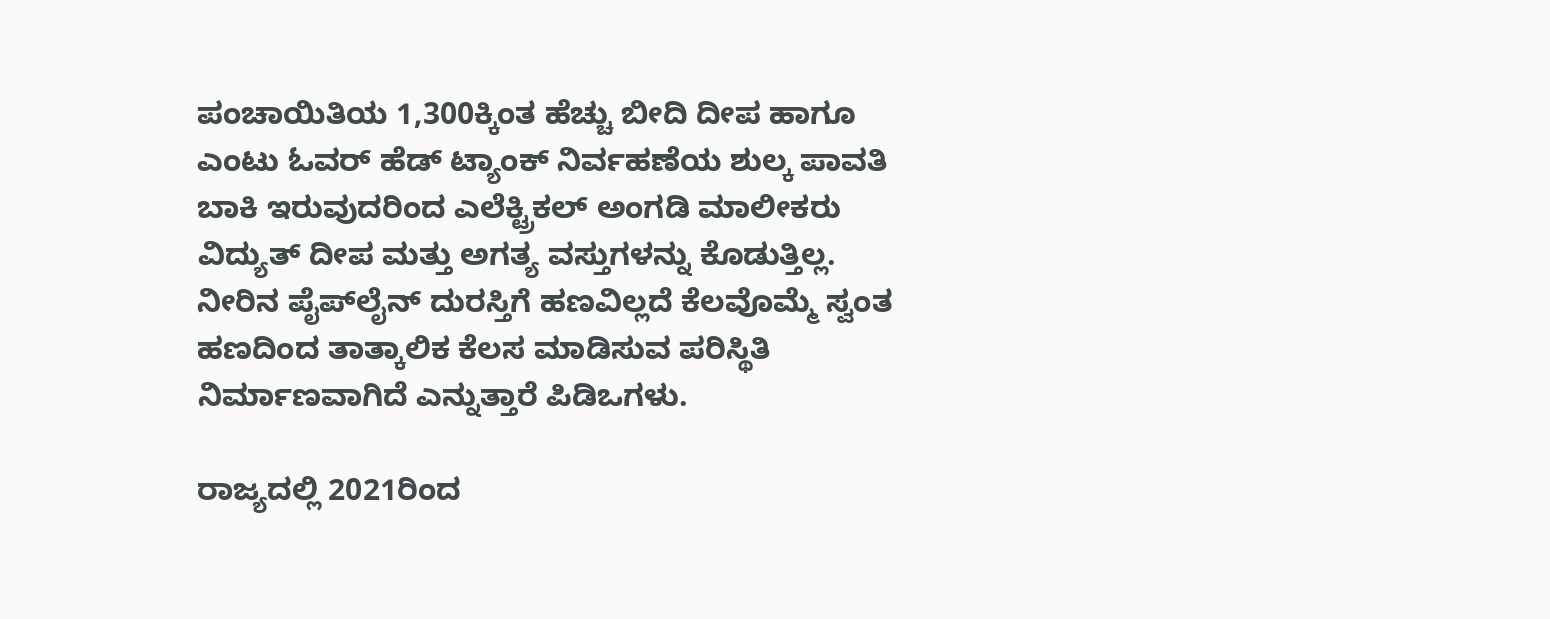ಪಂಚಾಯಿತಿಯ 1,300ಕ್ಕಿಂತ ಹೆಚ್ಚು ಬೀದಿ ದೀಪ ಹಾಗೂ ಎಂಟು ಓವರ್ ಹೆಡ್ ಟ್ಯಾಂಕ್ ನಿರ್ವಹಣೆಯ ಶುಲ್ಕ ಪಾವತಿ ಬಾಕಿ ಇರುವುದರಿಂದ ಎಲೆಕ್ಟ್ರಿಕಲ್‌ ಅಂಗಡಿ ಮಾಲೀಕರು ವಿದ್ಯುತ್ ದೀಪ ಮತ್ತು ಅಗತ್ಯ ವಸ್ತುಗಳನ್ನು ಕೊಡುತ್ತಿಲ್ಲ. ನೀರಿನ ಪೈಪ್‌ಲೈನ್ ದುರಸ್ತಿಗೆ ಹಣವಿಲ್ಲದೆ ಕೆಲವೊಮ್ಮೆ ಸ್ವಂತ ಹಣದಿಂದ ತಾತ್ಕಾಲಿಕ ಕೆಲಸ ಮಾಡಿಸುವ ಪರಿಸ್ಥಿತಿ ನಿರ್ಮಾಣವಾಗಿದೆ ಎನ್ನುತ್ತಾರೆ ಪಿಡಿಒಗಳು.

ರಾಜ್ಯದಲ್ಲಿ 2021ರಿಂದ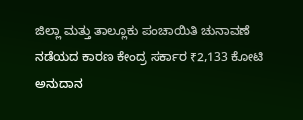ಜಿಲ್ಲಾ ಮತ್ತು ತಾಲ್ಲೂಕು ಪಂಚಾಯಿತಿ ಚುನಾವಣೆ ನಡೆಯದ ಕಾರಣ ಕೇಂದ್ರ ಸರ್ಕಾರ ₹2,133 ಕೋಟಿ ಅನುದಾನ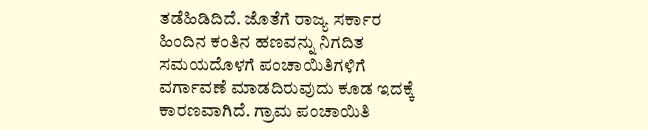ತಡೆಹಿಡಿದಿದೆ. ಜೊತೆಗೆ ರಾಜ್ಯ ಸರ್ಕಾರ ಹಿಂದಿನ ಕಂತಿನ ಹಣವನ್ನು ನಿಗದಿತ ಸಮಯದೊಳಗೆ ಪಂಚಾಯಿತಿಗಳಿಗೆ ವರ್ಗಾವಣೆ ಮಾಡದಿರುವುದು ಕೂಡ ಇದಕ್ಕೆ ಕಾರಣವಾಗಿದೆ. ಗ್ರಾಮ ಪಂಚಾಯಿತಿ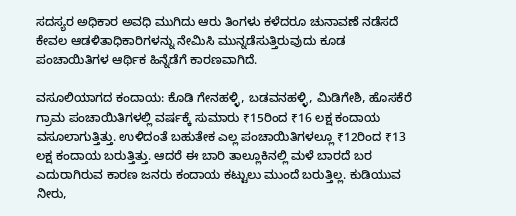ಸದಸ್ಯರ ಅಧಿಕಾರ ಅವಧಿ ಮುಗಿದು ಆರು ತಿಂಗಳು ಕಳೆದರೂ ಚುನಾವಣೆ ನಡೆಸದೆ ಕೇವಲ ಆಡಳಿತಾಧಿಕಾರಿಗಳನ್ನು ನೇಮಿಸಿ ಮುನ್ನಡೆಸುತ್ತಿರುವುದು ಕೂಡ ಪಂಚಾಯಿತಿಗಳ ಆರ್ಥಿಕ ಹಿನ್ನೆಡೆಗೆ ಕಾರಣವಾಗಿದೆ.

ವಸೂಲಿಯಾಗದ ಕಂದಾಯ: ಕೊಡಿ ಗೇನಹಳ್ಳಿ, ಬಡವನಹಳ್ಳಿ, ಮಿಡಿಗೇಶಿ, ಹೊಸಕೆರೆ ಗ್ರಾಮ ಪಂಚಾಯಿತಿಗಳಲ್ಲಿ ವರ್ಷಕ್ಕೆ ಸುಮಾರು ₹15ರಿಂದ ₹16 ಲಕ್ಷ ಕಂದಾಯ ವಸೂಲಾಗುತ್ತಿತ್ತು. ಉಳಿದಂತೆ ಬಹುತೇಕ ಎಲ್ಲ ಪಂಚಾಯಿತಿಗಳಲ್ಲೂ ₹12ರಿಂದ ₹13 ಲಕ್ಷ ಕಂದಾಯ ಬರುತ್ತಿತ್ತು. ಆದರೆ ಈ ಬಾರಿ ತಾಲ್ಲೂಕಿನಲ್ಲಿ ಮಳೆ ಬಾರದೆ ಬರ ಎದುರಾಗಿರುವ ಕಾರಣ ಜನರು ಕಂದಾಯ ಕಟ್ಟುಲು ಮುಂದೆ ಬರುತ್ತಿಲ್ಲ. ಕುಡಿಯುವ ನೀರು,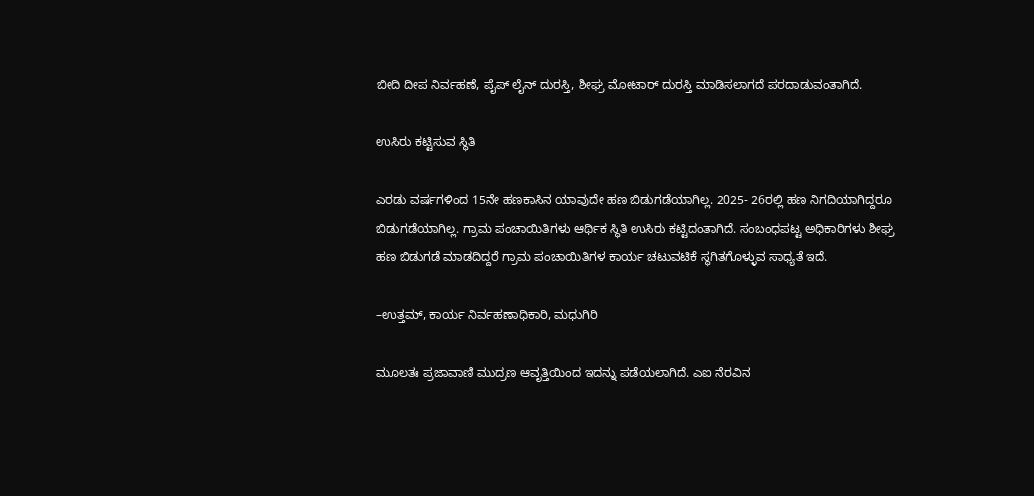ಬೀದಿ ದೀಪ ನಿರ್ವಹಣೆ, ಪೈಪ್ ಲೈನ್ ದುರಸ್ತಿ, ಶೀಘ್ರ ಮೋಟಾರ್ ದುರಸ್ತಿ ಮಾಡಿಸಲಾಗದೆ ಪರದಾಡುವಂತಾಗಿದೆ.

ಉಸಿರು ಕಟ್ಟಿಸುವ ಸ್ಥಿತಿ

ಎರಡು ವರ್ಷಗಳಿಂದ 15ನೇ ಹಣಕಾಸಿನ ಯಾವುದೇ ಹಣ ಬಿಡುಗಡೆಯಾಗಿಲ್ಲ. 2025- 26ರಲ್ಲಿ ಹಣ ನಿಗದಿಯಾಗಿದ್ದರೂ ಬಿಡುಗಡೆಯಾಗಿಲ್ಲ. ಗ್ರಾಮ ಪಂಚಾಯಿತಿಗಳು ಆರ್ಥಿಕ ಸ್ಥಿತಿ ಉಸಿರು ಕಟ್ಟಿದಂತಾಗಿದೆ. ಸಂಬಂಧಪಟ್ಟ ಅಧಿಕಾರಿಗಳು ಶೀಘ್ರ ಹಣ ಬಿಡುಗಡೆ ಮಾಡದಿದ್ದರೆ ಗ್ರಾಮ ಪಂಚಾಯಿತಿಗಳ ಕಾರ್ಯ ಚಟುವಟಿಕೆ ಸ್ಥಗಿತಗೊಳ್ಳುವ ಸಾಧ್ಯತೆ ಇದೆ.

–ಉತ್ತಮ್, ಕಾರ್ಯ ನಿರ್ವಹಣಾಧಿಕಾರಿ, ಮಧುಗಿರಿ

ಮೂಲತಃ ಪ್ರಜಾವಾಣಿ ಮುದ್ರಣ ಆವೃತ್ತಿಯಿಂದ ಇದನ್ನು ಪಡೆಯಲಾಗಿದೆ. ಎಐ ನೆರವಿನ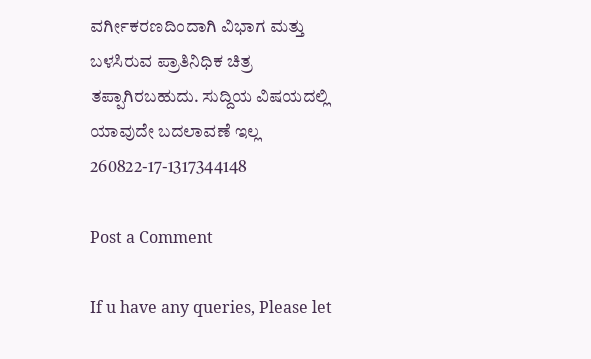ವರ್ಗೀಕರಣದಿಂದಾಗಿ ವಿಭಾಗ ಮತ್ತು ಬಳಸಿರುವ ಪ್ರಾತಿನಿಧಿಕ ಚಿತ್ರ ತಪ್ಪಾಗಿರಬಹುದು. ಸುದ್ದಿಯ ವಿಷಯದಲ್ಲಿ ಯಾವುದೇ ಬದಲಾವಣೆ ಇಲ್ಲ
260822-17-1317344148

Post a Comment

If u have any queries, Please let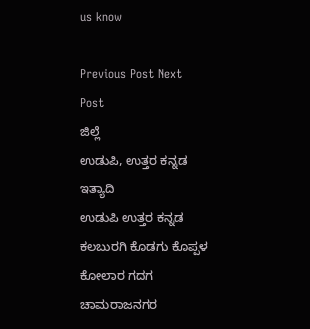us know

Previous Post Next Post
ಜಿಲ್ಲೆ
ಉಡುಪಿ, ಉತ್ತರ ಕನ್ನಡ ಇತ್ಯಾದಿ
ಉಡುಪಿ ಉತ್ತರ ಕನ್ನಡ ಕಲಬುರಗಿ ಕೊಡಗು ಕೊಪ್ಪಳ ಕೋಲಾರ ಗದಗ ಚಾಮರಾಜನಗರ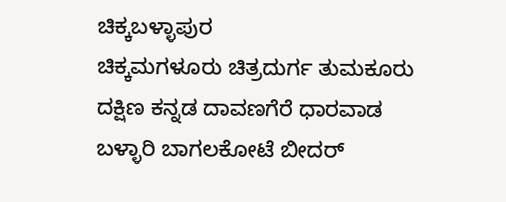ಚಿಕ್ಕಬಳ್ಳಾಪುರ
ಚಿಕ್ಕಮಗಳೂರು ಚಿತ್ರದುರ್ಗ ತುಮಕೂರು ದಕ್ಷಿಣ ಕನ್ನಡ ದಾವಣಗೆರೆ ಧಾರವಾಡ ಬಳ್ಳಾರಿ ಬಾಗಲಕೋಟೆ ಬೀದರ್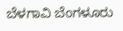ಬೆಳಗಾವಿ ಬೆಂಗಳೂರು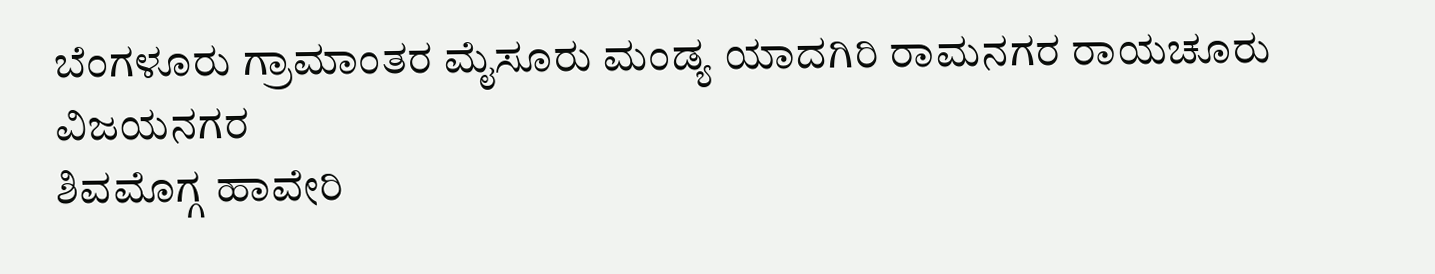ಬೆಂಗಳೂರು ಗ್ರಾಮಾಂತರ ಮೈಸೂರು ಮಂಡ್ಯ ಯಾದಗಿರಿ ರಾಮನಗರ ರಾಯಚೂರು ವಿಜಯನಗರ
ಶಿವಮೊಗ್ಗ ಹಾವೇರಿ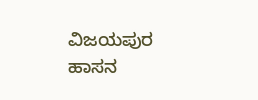ವಿಜಯಪುರ ಹಾಸನ